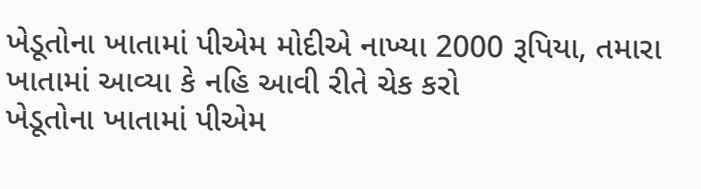ખેડૂતોના ખાતામાં પીએમ મોદીએ નાખ્યા 2000 રૂપિયા, તમારા ખાતામાં આવ્યા કે નહિ આવી રીતે ચેક કરો
ખેડૂતોના ખાતામાં પીએમ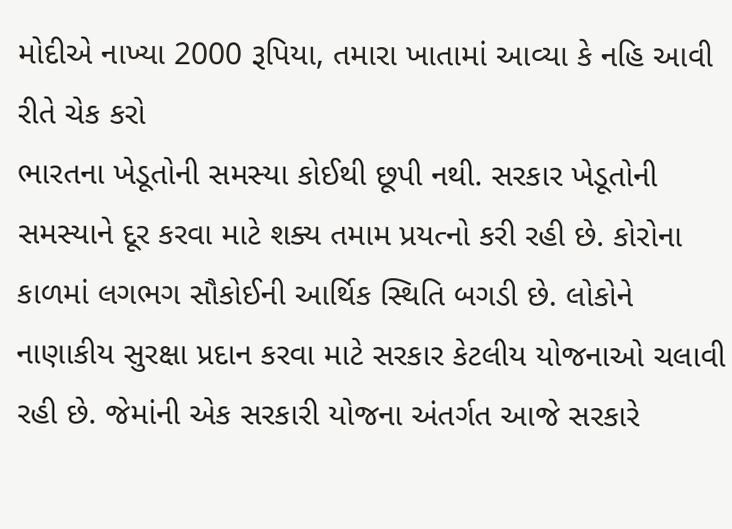મોદીએ નાખ્યા 2000 રૂપિયા, તમારા ખાતામાં આવ્યા કે નહિ આવી રીતે ચેક કરો
ભારતના ખેડૂતોની સમસ્યા કોઈથી છૂપી નથી. સરકાર ખેડૂતોની સમસ્યાને દૂર કરવા માટે શક્ય તમામ પ્રયત્નો કરી રહી છે. કોરોના કાળમાં લગભગ સૌકોઈની આર્થિક સ્થિતિ બગડી છે. લોકોને નાણાકીય સુરક્ષા પ્રદાન કરવા માટે સરકાર કેટલીય યોજનાઓ ચલાવી રહી છે. જેમાંની એક સરકારી યોજના અંતર્ગત આજે સરકારે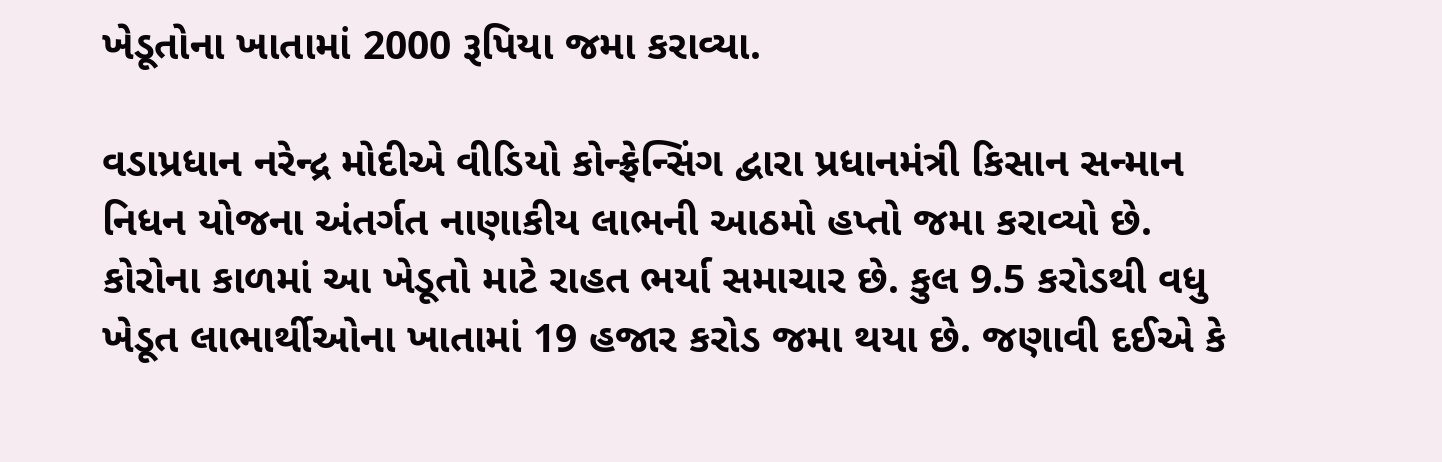ખેડૂતોના ખાતામાં 2000 રૂપિયા જમા કરાવ્યા.

વડાપ્રધાન નરેન્દ્ર મોદીએ વીડિયો કોન્ફ્રેન્સિંગ દ્વારા પ્રધાનમંત્રી કિસાન સન્માન નિધન યોજના અંતર્ગત નાણાકીય લાભની આઠમો હપ્તો જમા કરાવ્યો છે. કોરોના કાળમાં આ ખેડૂતો માટે રાહત ભર્યા સમાચાર છે. કુલ 9.5 કરોડથી વધુ ખેડૂત લાભાર્થીઓના ખાતામાં 19 હજાર કરોડ જમા થયા છે. જણાવી દઈએ કે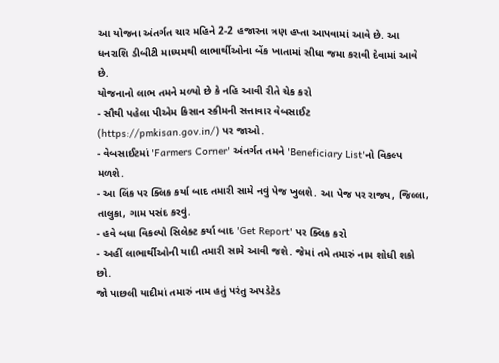આ યોજના અંતર્ગત ચાર મહિને 2-2 હજારના ત્રણ હપ્તા આપવામાં આવે છે. આ ધનરાશિ ડીબીટી માધ્યમથી લાભાર્થીઓના બેંક ખાતામાં સીધા જમા કરાવી દેવામાં આવે છે.
યોજનાનો લાભ તમને મળ્યો છે કે નહિ આવી રીતે ચેક કરો
- સૌથી પહેલા પીએમ કિસાન સ્કીમની સત્તાવાર વેબસાઈટ (https://pmkisan.gov.in/) પર જાઓ.
- વેબસાઈટમાં 'Farmers Corner' અંતર્ગત તમને 'Beneficiary List'નો વિકલ્પ મળશે.
- આ લિંક પર ક્લિક કર્યા બાદ તમારી સામે નવું પેજ ખુલશે. આ પેજ પર રાજ્ય, જિલ્લા, તાલુકા, ગામ પસંદ કરવું.
- હવે બધા વિકલ્પો સિલેક્ટ કર્યા બાદ 'Get Report' પર ક્લિક કરો
- અહીં લાભાર્થીઓની યાદી તમારી સામે આવી જશે. જેમાં તમે તમારું નામ શોધી શકો છો.
જો પાછલી યાદીમાં તમારું નામ હતું પરંતુ અપડેટેડ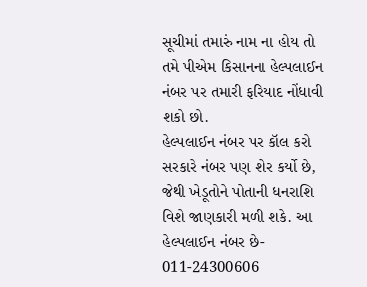સૂચીમાં તમારું નામ ના હોય તો તમે પીએમ કિસાનના હેલ્પલાઈન નંબર પર તમારી ફરિયાદ નોંધાવી શકો છો.
હેલ્પલાઈન નંબર પર કૉલ કરો
સરકારે નંબર પણ શેર કર્યો છે, જેથી ખેડૂતોને પોતાની ધનરાશિ વિશે જાણકારી મળી શકે. આ હેલ્પલાઈન નંબર છે- 011-24300606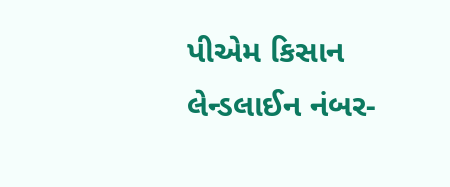પીએમ કિસાન લેન્ડલાઈન નંબર-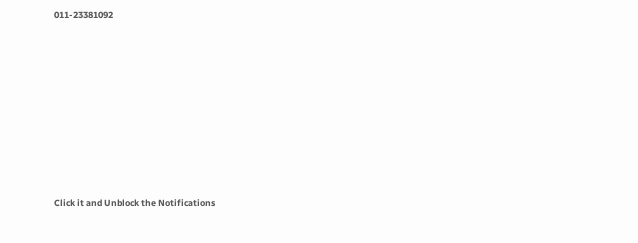011-23381092












Click it and Unblock the Notifications